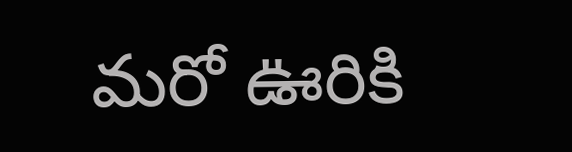మరో ఊరికి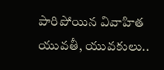పారిపోయిన వివాహిత యువతీ, యువకులు..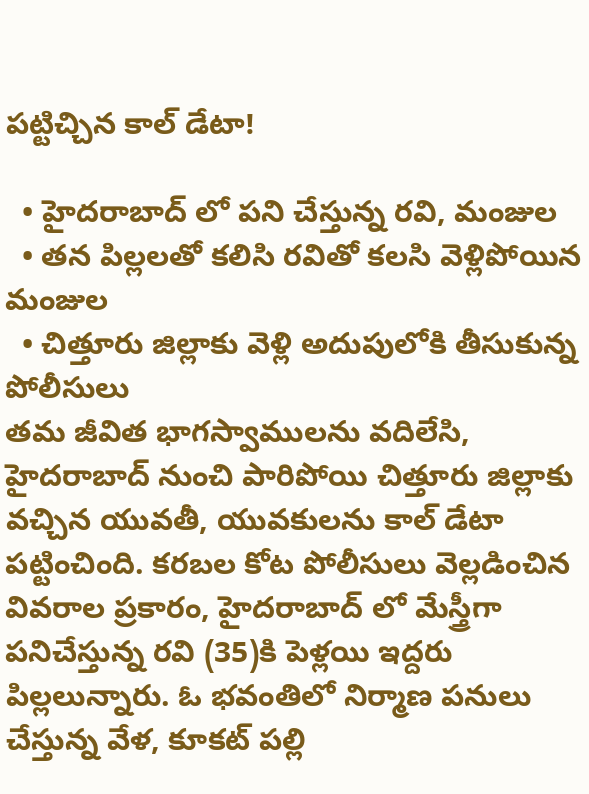పట్టిచ్చిన కాల్ డేటా!

  • హైదరాబాద్ లో పని చేస్తున్న రవి, మంజుల
  • తన పిల్లలతో కలిసి రవితో కలసి వెళ్లిపోయిన మంజుల
  • చిత్తూరు జిల్లాకు వెళ్లి అదుపులోకి తీసుకున్న పోలీసులు
తమ జీవిత భాగస్వాములను వదిలేసి, హైదరాబాద్ నుంచి పారిపోయి చిత్తూరు జిల్లాకు వచ్చిన యువతీ, యువకులను కాల్ డేటా పట్టించింది. కరబల కోట పోలీసులు వెల్లడించిన వివరాల ప్రకారం, హైదరాబాద్ లో మేస్త్రీగా పనిచేస్తున్న రవి (35)కి పెళ్లయి ఇద్దరు పిల్లలున్నారు. ఓ భవంతిలో నిర్మాణ పనులు చేస్తున్న వేళ, కూకట్ పల్లి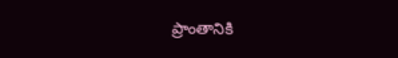ప్రాంతానికి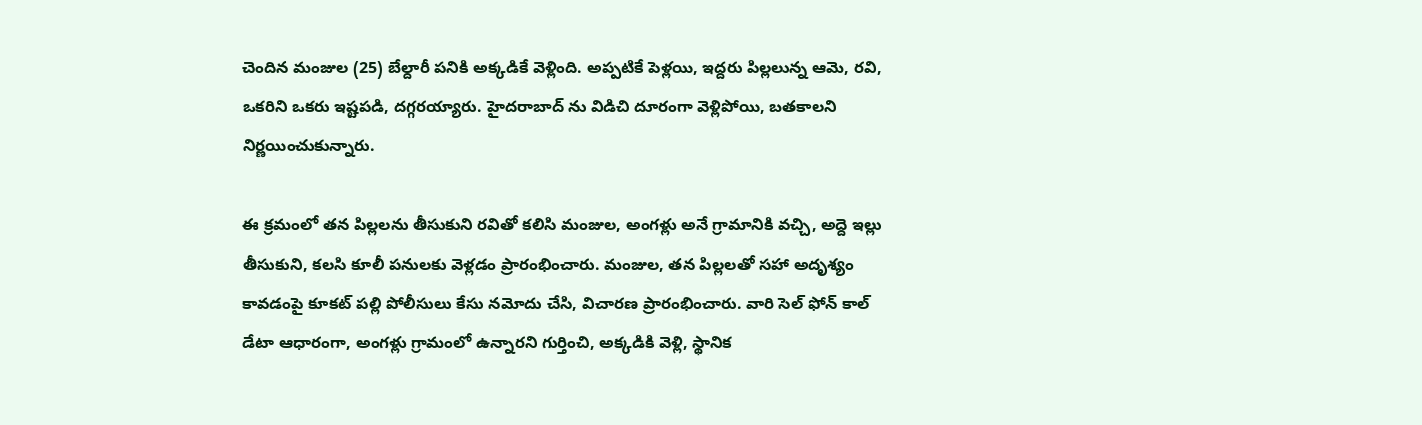చెందిన మంజుల (25) బేల్దారీ పనికి అక్కడికే వెళ్లింది. అప్పటికే పెళ్లయి, ఇద్దరు పిల్లలున్న ఆమె, రవి, ఒకరిని ఒకరు ఇష్టపడి, దగ్గరయ్యారు. హైదరాబాద్ ను విడిచి దూరంగా వెళ్లిపోయి, బతకాలని నిర్ణయించుకున్నారు.

ఈ క్రమంలో తన పిల్లలను తీసుకుని రవితో కలిసి మంజుల, అంగళ్లు అనే గ్రామానికి వచ్చి, అద్దె ఇల్లు తీసుకుని, కలసి కూలీ పనులకు వెళ్లడం ప్రారంభించారు. మంజుల, తన పిల్లలతో సహా అదృశ్యం కావడంపై కూకట్ పల్లి పోలీసులు కేసు నమోదు చేసి, విచారణ ప్రారంభించారు. వారి సెల్ ఫోన్ కాల్ డేటా ఆధారంగా, అంగళ్లు గ్రామంలో ఉన్నారని గుర్తించి, అక్కడికి వెళ్లి, స్థానిక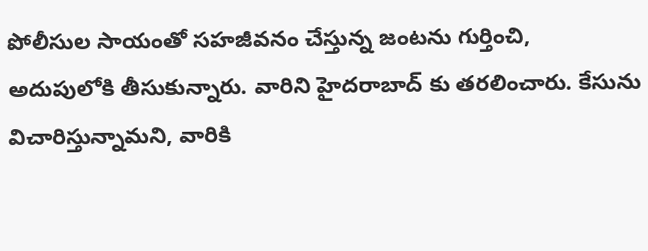పోలీసుల సాయంతో సహజీవనం చేస్తున్న జంటను గుర్తించి, అదుపులోకి తీసుకున్నారు. వారిని హైదరాబాద్ కు తరలించారు. కేసును విచారిస్తున్నామని, వారికి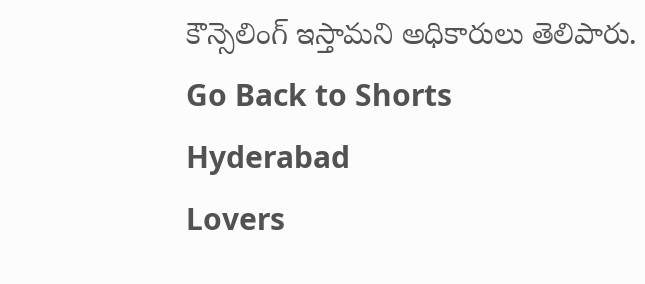కౌన్సెలింగ్ ఇస్తామని అధికారులు తెలిపారు.
Go Back to Shorts
Hyderabad
Lovers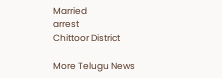Married
arrest
Chittoor District

More Telugu News